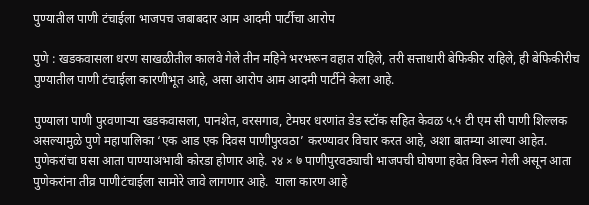पुण्यातील पाणी टंचाईला भाजपच जबाबदार आम आदमी पार्टीचा आरोप

पुणे : खडकवासला धरण साखळीतील कालवे गेले तीन महिने भरभरून वहात राहिले, तरी सत्ताधारी बेफिकीर राहिले, ही बेफिकीरीच पुण्यातील पाणी टंचाईला कारणीभूत आहे, असा आरोप आम आदमी पार्टीने केला आहे.

पुण्याला पाणी पुरवणाऱ्या खडकवासला, पानशेत, वरसगाव, टेमघर धरणांत डेड स्टॉक सहित केवळ ५.५ टी एम सी पाणी शिल्लक असल्यामुळे पुणे महापालिका ‘एक आड एक दिवस पाणीपुरवठा’ करण्यावर विचार करत आहे, अशा बातम्या आल्या आहेत. पुणेकरांचा घसा आता पाण्याअभावी कोरडा होणार आहे. २४ × ७ पाणीपुरवठ्याची भाजपची घोषणा हवेत विरून गेली असून आता पुणेकरांना तीव्र पाणीटंचाईला सामोरे जावे लागणार आहे.  याला कारण आहे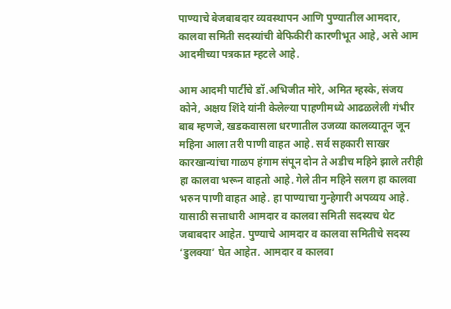पाण्याचे बेजबाबदार व्यवस्थापन आणि पुण्यातील आमदार, कालवा समिती सदस्यांची बेफिकीरी कारणीभूत आहे, असे आम आदमीच्या पत्रकात म्हटले आहे.

आम आदमी पार्टीचे डॉ.अभिजीत मोरे, अमित म्हस्के, संजय कोने, अक्षय शिंदे यांनी केलेल्या पाहणीमध्ये आढळलेली गंभीर बाब म्हणजे, खडकवासला धरणातील उजव्या कालव्यातून जून महिना आला तरी पाणी वाहत आहे. सर्व सहकारी साखर कारखान्यांचा गाळप हंगाम संपून दोन ते अडीच महिने झाले तरीही हा कालवा भरून वाहतो आहे. गेले तीन महिने सलग हा कालवा भरुन पाणी वाहत आहे. हा पाण्याचा गुन्हेगारी अपव्यय आहे. यासाठी सत्ताधारी आमदार व कालवा समिती सदस्यच थेट जबाबदार आहेत. पुण्याचे आमदार व कालवा समितीचे सदस्य ‘डुलक्या’ घेत आहेत. आमदार व कालवा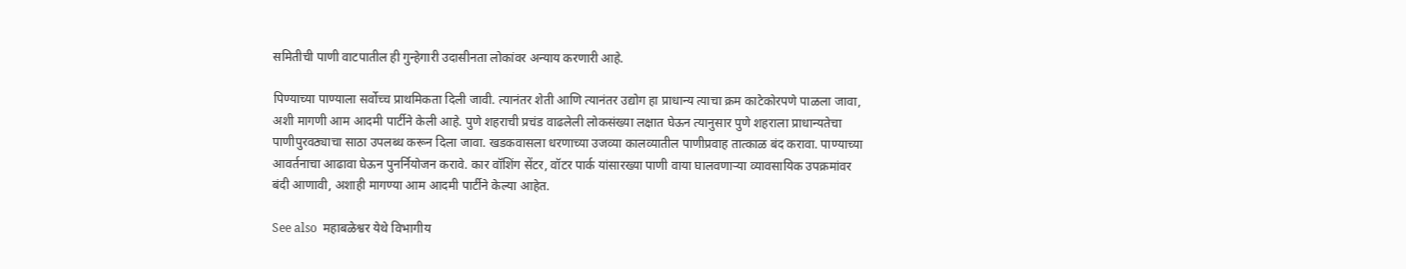समितीची पाणी वाटपातील ही गुन्हेगारी उदासीनता लोकांवर अन्याय करणारी आहे.

पिण्याच्या पाण्याला सर्वोच्च प्राथमिकता दिली जावी. त्यानंतर शेती आणि त्यानंतर उद्योग हा प्राधान्य त्याचा क्रम काटेकोरपणे पाळला जावा, अशी मागणी आम आदमी पार्टीने केली आहे. पुणे शहराची प्रचंड वाढलेली लोकसंख्या लक्षात घेऊन त्यानुसार पुणे शहराला प्राधान्यतेचा  पाणीपुरवठ्याचा साठा उपलब्ध करून दिला जावा. खडकवासला धरणाच्या उजव्या कालव्यातील पाणीप्रवाह तात्काळ बंद करावा. पाण्याच्या आवर्तनाचा आढावा घेऊन पुनर्नियोजन करावे. कार वॉशिंग सेंटर, वॉटर पार्क यांसारख्या पाणी वाया घालवणाऱ्या व्यावसायिक उपक्रमांवर बंदी आणावी, अशाही मागण्या आम आदमी पार्टीने केल्या आहेत.

See also  महाबळेश्वर येथे विभागीय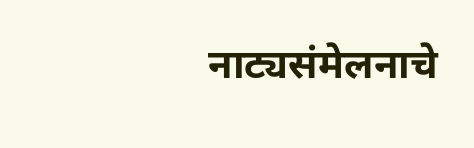नाट्यसंमेलनाचे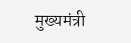मुख्यमंत्री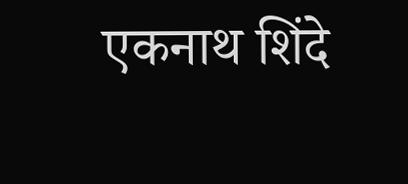एकनाथ शिंदे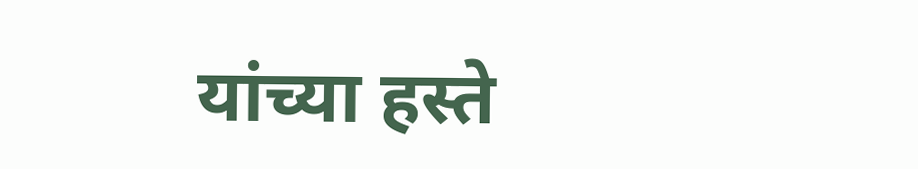यांच्या हस्ते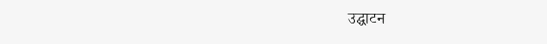उद्घाटन